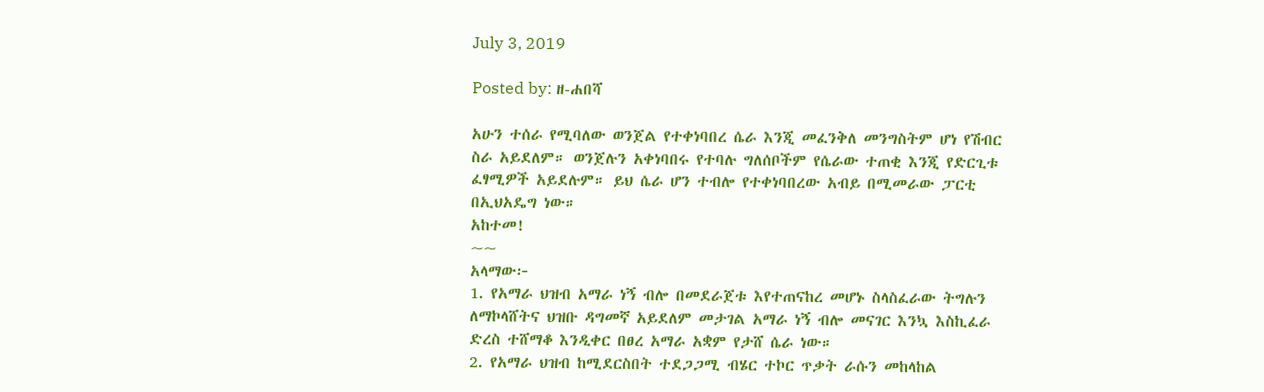July 3, 2019

Posted by: ዘ-ሐበሻ

አሁን ተሰራ የሚባለው ወንጀል የተቀነባበረ ሴራ እንጂ መፈንቅለ መንግስትም ሆነ የሽብር ስራ አይደለም። ወንጀሉን አቀነባበሩ የተባሉ ግለሰቦችም የሴራው ተጠቂ እንጂ የድርጊቱ ፈፃሚዎች አይደሉም። ይህ ሴራ ሆን ተብሎ የተቀነባበረው አብይ በሚመራው ፓርቲ በኢህአዴግ ነው።
አከተመ!
~~
አላማው፦
1. የአማራ ህዝብ አማራ ነኝ ብሎ በመደራጀቱ እየተጠናከረ መሆኑ ስላስፈራው ትግሉን ለማኮላሸትና ህዝቡ ዳግመኛ አይደለም መታገል አማራ ነኝ ብሎ መናገር እንኳ እስኪፈራ ድረስ ተሸማቆ እንዲቀር በፀረ አማራ አቋም የታሸ ሴራ ነው።
2. የአማራ ህዝብ ከሚደርስበት ተደጋጋሚ ብሄር ተኮር ጥቃት ራሱን መከላከል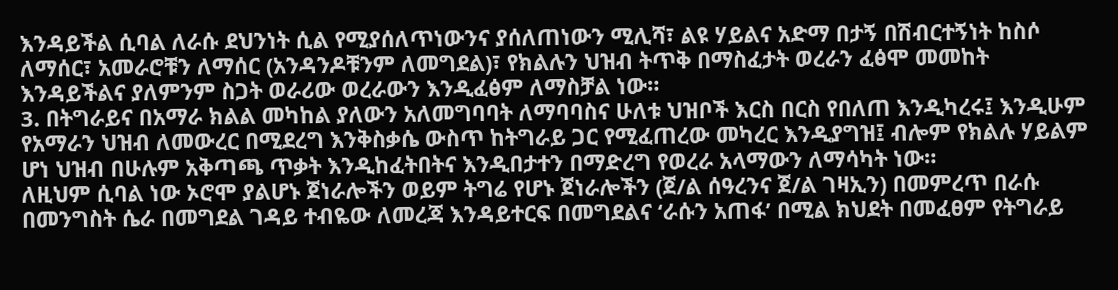እንዳይችል ሲባል ለራሱ ደህንነት ሲል የሚያሰለጥነውንና ያሰለጠነውን ሚሊሻ፣ ልዩ ሃይልና አድማ በታኝ በሽብርተኝነት ከስሶ ለማሰር፣ አመራሮቹን ለማሰር (አንዳንዶቹንም ለመግደል)፣ የክልሉን ህዝብ ትጥቅ በማስፈታት ወረራን ፈፅሞ መመከት እንዳይችልና ያለምንም ስጋት ወራሪው ወረራውን እንዲፈፅም ለማስቻል ነው።
3. በትግራይና በአማራ ክልል መካከል ያለውን አለመግባባት ለማባባስና ሁለቱ ህዝቦች እርስ በርስ የበለጠ እንዲካረሩ፤ እንዲሁም የአማራን ህዝብ ለመውረር በሚደረግ እንቅስቃሴ ውስጥ ከትግራይ ጋር የሚፈጠረው መካረር እንዲያግዝ፤ ብሎም የክልሉ ሃይልም ሆነ ህዝብ በሁሉም አቅጣጫ ጥቃት እንዲከፈትበትና እንዲበታተን በማድረግ የወረራ አላማውን ለማሳካት ነው።
ለዚህም ሲባል ነው ኦሮሞ ያልሆኑ ጀነራሎችን ወይም ትግሬ የሆኑ ጀነራሎችን (ጀ/ል ሰዓረንና ጀ/ል ገዛኢን) በመምረጥ በራሱ በመንግስት ሴራ በመግደል ገዳይ ተብዬው ለመረጃ እንዳይተርፍ በመግደልና ‘ራሱን አጠፋ’ በሚል ክህደት በመፈፀም የትግራይ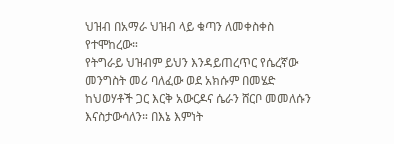ህዝብ በአማራ ህዝብ ላይ ቁጣን ለመቀስቀስ የተሞከረው።
የትግራይ ህዝብም ይህን እንዳይጠረጥር የሴረኛው መንግስት መሪ ባለፈው ወደ አክሱም በመሄድ ከህወሃቶች ጋር እርቅ አውርዶና ሴራን ሸርቦ መመለሱን እናስታውሳለን። በእኔ እምነት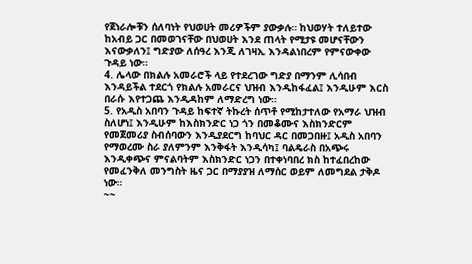የጀነራሎቹን ሰለባነት የህወሀት መሪዎችም ያውቃሉ። ከህወሃት ተለይተው ከአብይ ጋር በመወገናቸው በህወሀት እንደ ጠላት የሚታዩ መሆናቸውን እናውቃለን፤ ግድያው ለሰዓረ እንጂ ለገዛኢ እንዳልነበረም የምናውቀው ጉዳይ ነው።
4. ሌላው በክልሉ አመራሮች ላይ የተደረገው ግድያ በማንም ሊሳበብ እንዳይችል ተደርጎ የክልሉ አመራርና ህዝብ እንዲከፋፈል፤ እንዲሁም እርስ በራሱ እየተጋጨ እንዲዳከም ለማድረግ ነው።
5. የአዲስ አበባን ጉዳይ ከፍተኛ ትኩረት ሰጥቶ የሚከታተለው የአማራ ህዝብ ስለሆነ፤ እንዲሁም ከእስክንድር ነጋ ጎን በመቆሙና እስክንድርም የመጀመሪያ ስብሰባውን እንዲያደርግ ከባህር ዳር በመጋበዙ፤ አዲስ አበባን የማወረሙ ስራ ያለምንም እንቅፋት እንዲሳካ፤ ባልዴራስ በአጭሩ እንዲቀጭና ምናልባትም እስክንድር ነጋን በተቀነባበረ ክስ ከተፈበረከው የመፈንቅለ መንግስት ዜና ጋር በማያያዝ ለማሰር ወይም ለመግደል ታቅዶ ነው።
~~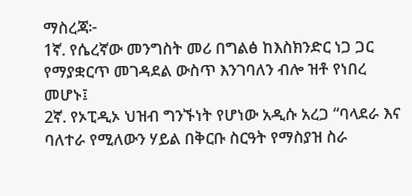ማስረጃ፦
1ኛ. የሴረኛው መንግስት መሪ በግልፅ ከእስክንድር ነጋ ጋር የማያቋርጥ መገዳደል ውስጥ እንገባለን ብሎ ዝቶ የነበረ መሆኑ፤
2ኛ. የኦፒዲኦ ህዝብ ግንኙነት የሆነው አዲሱ አረጋ “ባላደራ እና ባለተራ የሚለውን ሃይል በቅርቡ ስርዓት የማስያዝ ስራ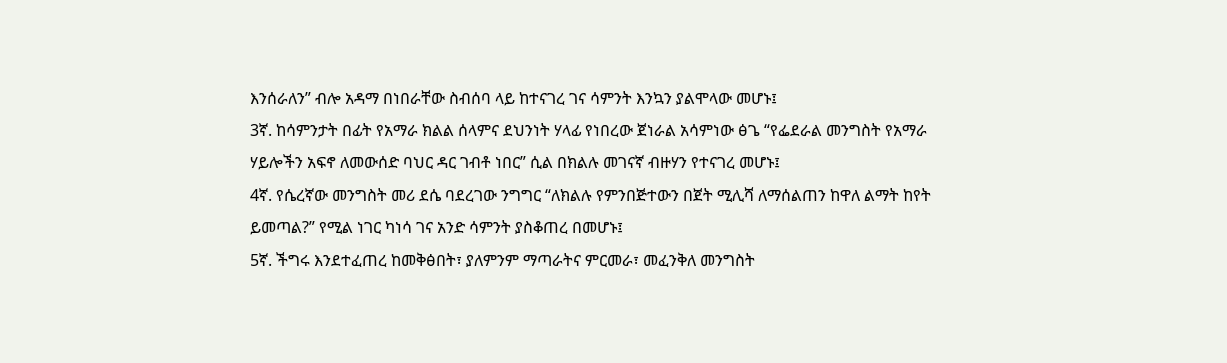እንሰራለን” ብሎ አዳማ በነበራቸው ስብሰባ ላይ ከተናገረ ገና ሳምንት እንኳን ያልሞላው መሆኑ፤
3ኛ. ከሳምንታት በፊት የአማራ ክልል ሰላምና ደህንነት ሃላፊ የነበረው ጀነራል አሳምነው ፅጌ “የፌደራል መንግስት የአማራ ሃይሎችን አፍኖ ለመውሰድ ባህር ዳር ገብቶ ነበር” ሲል በክልሉ መገናኛ ብዙሃን የተናገረ መሆኑ፤
4ኛ. የሴረኛው መንግስት መሪ ደሴ ባደረገው ንግግር “ለክልሉ የምንበጅተውን በጀት ሚሊሻ ለማሰልጠን ከዋለ ልማት ከየት ይመጣል?” የሚል ነገር ካነሳ ገና አንድ ሳምንት ያስቆጠረ በመሆኑ፤
5ኛ. ችግሩ እንደተፈጠረ ከመቅፅበት፣ ያለምንም ማጣራትና ምርመራ፣ መፈንቅለ መንግስት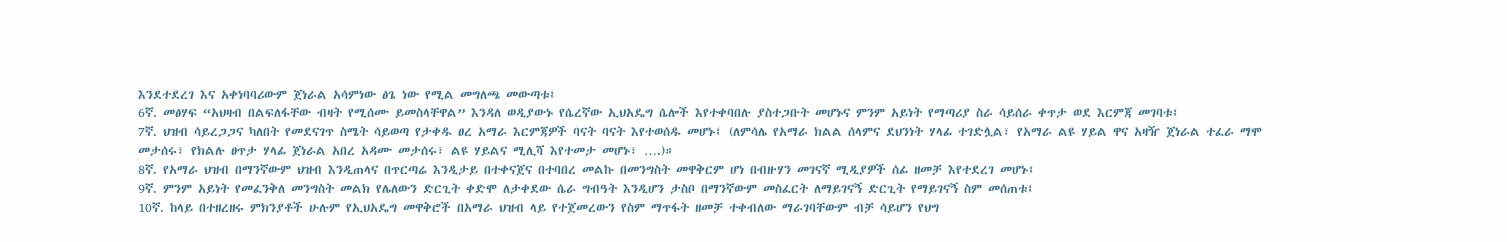እንደተደረገ እና አቀነባባሪውም ጀነራል አሳምነው ፅጌ ነው የሚል መግለጫ መውጣቱ፤
6ኛ. መፅሃፍ “አህዛብ በልፍለፋቸው ብዛት የሚሰሙ ይመስላቸዋል” እንዳለ ወዲያውኑ የሴረኛው ኢህአዴግ ሴሎች እየተቀባበሉ ያስተጋቡት መሆኑና ምንም አይነት የማጣሪያ ስራ ሳይሰራ ቀጥታ ወደ እርምጃ መገባቱ፤
7ኛ. ህዝብ ሳይረጋጋና ካለበት የመደናገጥ ስሜት ሳይወጣ የታቀዱ ፀረ አማራ እርምጃዎች ባናት ባናት እየተወሰዱ መሆኑ፤ (ለምሳሌ የአማራ ክልል ሰላምና ደህንነት ሃላፊ ተገድሏል፣ የአማራ ልዩ ሃይል ዋና አዛዥ ጀነራል ተፈራ ማሞ መታሰሩ፣ የክልሉ ፀጥታ ሃላፊ ጀነራል አበረ አዳሙ መታሰሩ፣ ልዩ ሃይልና ሚሊሻ እየተመታ መሆኑ፣ ….)።
8ኛ. የአማራ ህዝብ በማንኛውም ህዝብ እንዲጠላና በጥርጣሬ እንዲታይ በተቀናጀና በተባበረ መልኩ በመንግስት መዋቅርም ሆነ በብዙሃን መገናኛ ሚዲያዎች ሰፊ ዘመቻ እየተደረገ መሆኑ፤
9ኛ. ምንም አይነት የመፈንቅለ መንግስት መልክ የሌለውን ድርጊት ቀድሞ ለታቀደው ሴራ ግብዓት እንዲሆን ታስቦ በማንኛውም መስፈርት ለማይገናኝ ድርጊት የማይገናኝ ስም መሰጠቱ፤
10ኛ. ከላይ በተዘረዘሩ ምክንያቶች ሁሉም የኢህአዴግ መዋቅሮች በአማራ ህዝብ ላይ የተጀመረውን የስም ማጥፋት ዘመቻ ተቀብለው ማራገባቸውም ብቻ ሳይሆን የህግ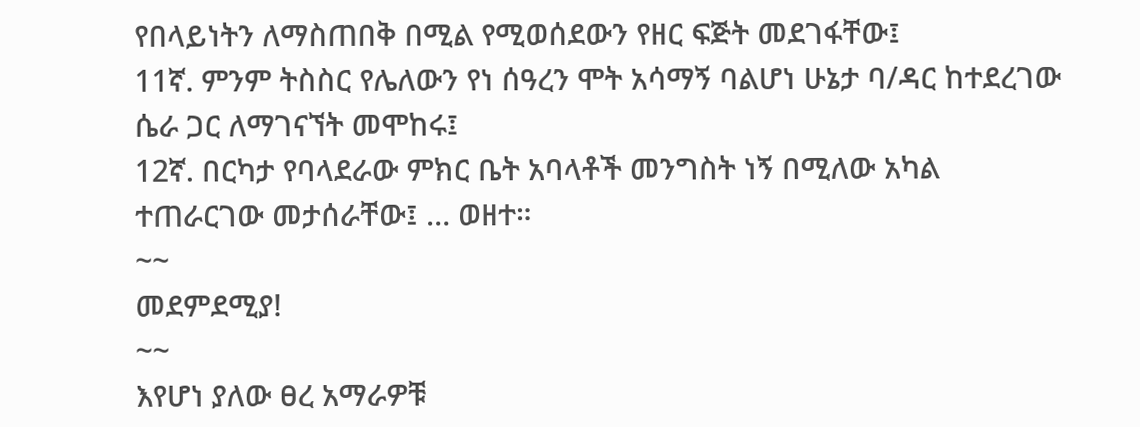የበላይነትን ለማስጠበቅ በሚል የሚወሰደውን የዘር ፍጅት መደገፋቸው፤
11ኛ. ምንም ትስስር የሌለውን የነ ሰዓረን ሞት አሳማኝ ባልሆነ ሁኔታ ባ/ዳር ከተደረገው ሴራ ጋር ለማገናኘት መሞከሩ፤
12ኛ. በርካታ የባላደራው ምክር ቤት አባላቶች መንግስት ነኝ በሚለው አካል ተጠራርገው መታሰራቸው፤ … ወዘተ።
~~
መደምደሚያ!
~~
እየሆነ ያለው ፀረ አማራዎቹ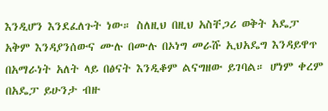እንዲሆን እንደፈለጉት ነው። ስለዚህ በዚህ አስቸጋሪ ወቅት አዴፓ አቅም እንዳያንሰውና ሙሉ በሙሉ በኦነግ መራሹ ኢህአዴግ እንዳይዋጥ በአማራነት አለት ላይ በፅናት እንዲቆም ልናግዘው ይገባል። ሆነም ቀረም በአዴፓ ይሁንታ ብዙ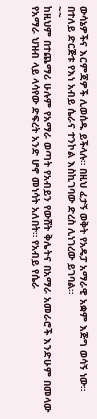ውሳኔዎችና እርምጃዎች ሊወሰዱ ይችላሉ። በዚህ ፈታኝ ወቅት የአዴፓ አማራዊ አቋም እጅግ ወሳኝ ነው። በተለይ ድርጅቱ የእነ አብይ ሴራና ተንኮል እስኪገባው ድረስ ሊነገረው ይገባል።
~~
ከዚህም በተጨማሪ ሁሉም የአማራ ወጣት የአብይን የውሸት ቅሌትና በአማራ አመራሮች እንድሁም በመላው የአማራ ህዝብ ላይ ላሳየው ድፍረት አንድ ሆኖ መነሳት አለበት። የአብይ የሴራ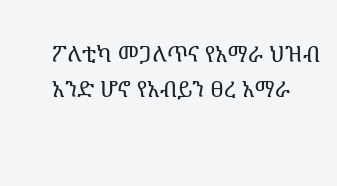ፖለቲካ መጋለጥና የአማራ ህዝብ አንድ ሆኖ የአብይን ፀረ አማራ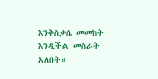እንቅስቃሴ መመከት እንዲችል መስራት አለበት።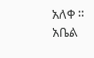አለቀ ።
አቤል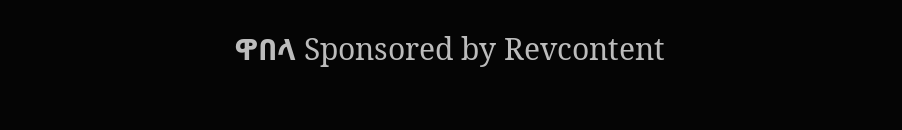ዋበላ Sponsored by Revcontent